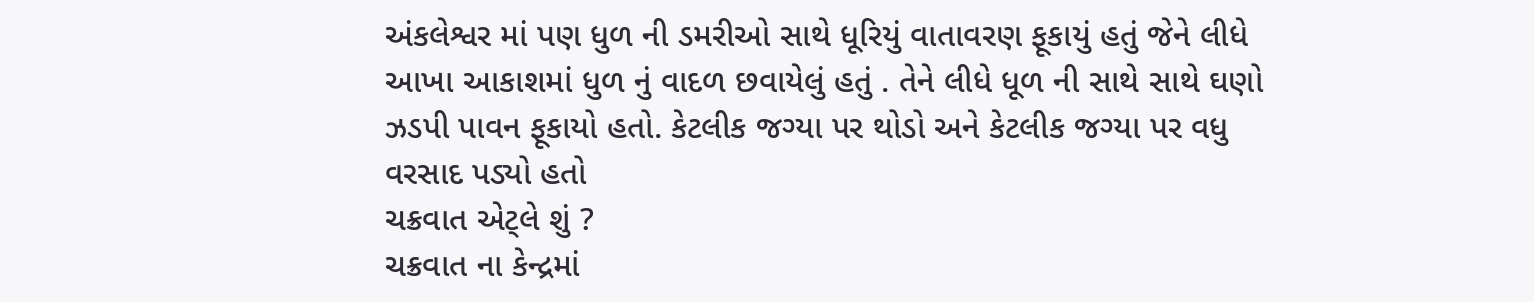અંકલેશ્વર માં પણ ધુળ ની ડમરીઓ સાથે ધૂરિયું વાતાવરણ ફૂકાયું હતું જેને લીધે આખા આકાશમાં ધુળ નું વાદળ છવાયેલું હતું . તેને લીધે ધૂળ ની સાથે સાથે ઘણો ઝડપી પાવન ફૂકાયો હતો. કેટલીક જગ્યા પર થોડો અને કેટલીક જગ્યા પર વધુ વરસાદ પડ્યો હતો
ચક્રવાત એટ્લે શું ?
ચક્રવાત ના કેન્દ્રમાં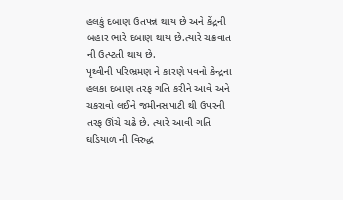હલકું દબાણ ઉતપન્ન થાય છે અને કેંદ્રની બહાર ભારે દબાણ થાય છે.ત્યારે ચક્રવાત ની ઉત્પ્ટતી થાય છે.
પૃથ્વીની પરિભ્રમણ ને કારણે પવનો કેન્દ્રના હલકા દબાણ તરફ ગતિ કરીને આવે અને ચકરાવો લઈને જમીનસપાટી થી ઉપરની તરફ ઊંચે ચઢે છે. ત્યારે આવી ગતિ ઘડિયાળ ની વિરુદ્ધ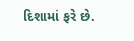દિશામાં ફરે છે.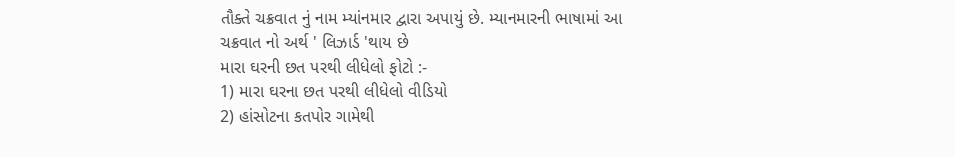તૌક્તે ચક્રવાત નું નામ મ્યાંનમાર દ્વારા અપાયું છે. મ્યાનમારની ભાષામાં આ ચક્રવાત નો અર્થ ' લિઝાર્ડ 'થાય છે
મારા ઘરની છત પરથી લીધેલો ફોટો :-
1) મારા ઘરના છત પરથી લીધેલો વીડિયો
2) હાંસોટના કતપોર ગામેથી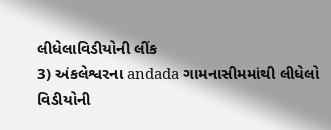લીધેલાવિડીયોની લીંક
3) અંકલેશ્વરના andada ગામનાસીમમાંથી લીધેલો વિડીયોની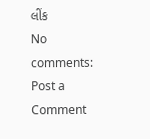લીંક
No comments:
Post a Comment